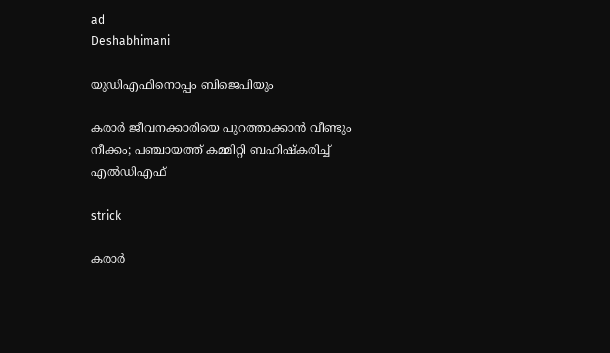ad
Deshabhimani

യുഡിഎഫിനൊപ്പം ബിജെപിയും

കരാർ ജീവനക്കാരിയെ പുറത്താക്കാൻ വീണ്ടും നീക്കം; പഞ്ചായത്ത് കമ്മിറ്റി ബഹിഷ്‌കരിച്ച്‌ എൽഡിഎഫ്‌

strick

കരാർ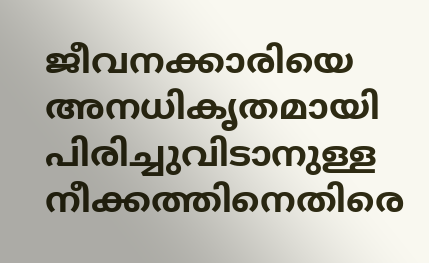ജീവനക്കാരിയെ അനധികൃതമായി പിരിച്ചുവിടാനുള്ള നീക്കത്തിനെതിരെ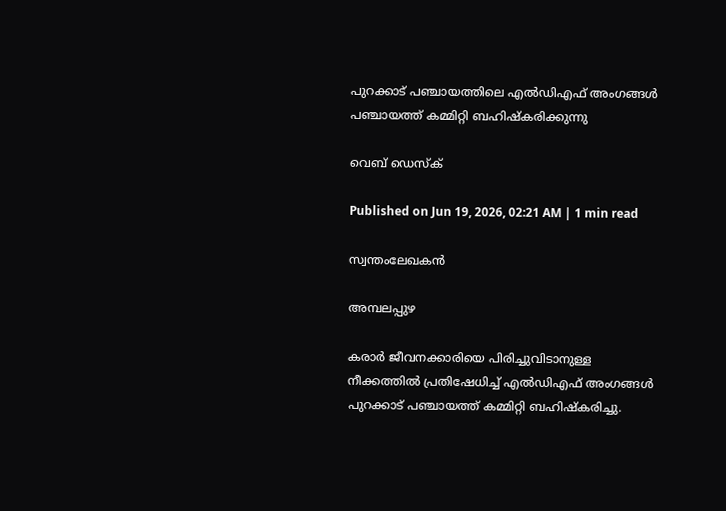പുറക്കാട് പഞ്ചായത്തിലെ എൽഡിഎഫ് അംഗങ്ങൾ പഞ്ചായത്ത് കമ്മിറ്റി ബഹിഷ്‌കരിക്കുന്നു

വെബ് ഡെസ്ക്

Published on Jun 19, 2026, 02:21 AM | 1 min read

സ്വന്തംലേഖകൻ

അമ്പലപ്പുഴ

കരാർ ജീവനക്കാരിയെ പിരിച്ചുവിടാനുള്ള നീക്കത്തിൽ പ്രതിഷേധിച്ച് എൽഡിഎഫ് അംഗങ്ങൾ പുറക്കാട് പഞ്ചായത്ത് കമ്മിറ്റി ബഹിഷ്‌കരിച്ചു.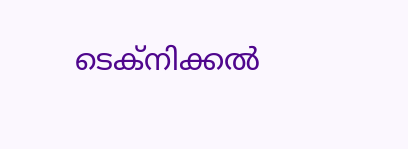ടെക്‌നിക്കൽ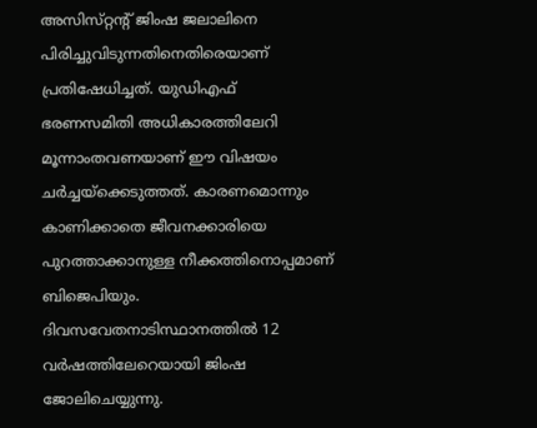അസിസ്‌റ്റന്റ്‌ ജിംഷ ജലാലിനെ പിരിച്ചുവിടുന്നതിനെതിരെയാണ് പ്രതിഷേധിച്ചത്. യുഡിഎഫ് ഭരണസമിതി അധികാരത്തിലേറി മൂന്നാംതവണയാണ്‌ ഇ‍ൗ വിഷയം ചർച്ചയ്‌ക്കെടുത്തത്‌. കാരണമൊന്നും കാണിക്കാതെ ജീവനക്കാരിയെ പുറത്താക്കാനുള്ള നീക്കത്തിനൊപ്പമാണ്‌ ബിജെപിയും. ദിവസവേതനാടിസ്ഥാനത്തിൽ 12 വർഷത്തിലേറെയായി ജിംഷ ജോലിചെയ്യുന്നു.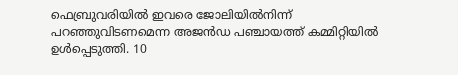ഫെബ്രുവരിയിൽ ഇവരെ ജോലിയിൽനിന്ന് പറഞ്ഞുവിടണമെന്ന അജൻഡ പഞ്ചായത്ത്‌ കമ്മിറ്റിയിൽ ഉൾപ്പെടുത്തി. 10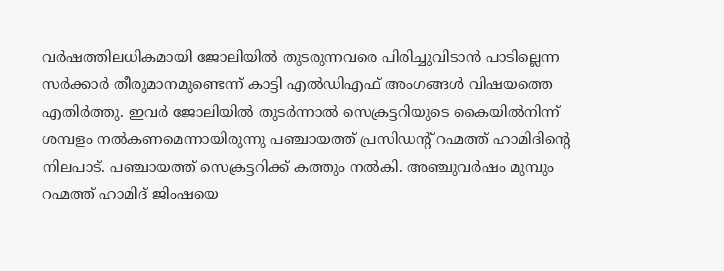വർഷത്തിലധികമായി ജോലിയിൽ തുടരുന്നവരെ പിരിച്ചുവിടാൻ പാടില്ലെന്ന സർക്കാർ തീരുമാനമുണ്ടെന്ന്‌ കാട്ടി എൽഡിഎഫ് അംഗങ്ങൾ വിഷയത്തെ എതിർത്തു. ഇവർ ജോലിയിൽ തുടർന്നാൽ സെക്രട്ടറിയുടെ കൈയിൽനിന്ന് ശമ്പളം നൽകണമെന്നായിരുന്നു പഞ്ചായത്ത് പ്രസിഡന്റ്‌ റഹ്മത്ത് ഹാമിദിന്റെ നിലപാട്‌. പഞ്ചായത്ത് സെക്രട്ടറിക്ക് കത്തും നൽകി. അഞ്ചുവർഷം മുമ്പും റഹ്മത്ത് ഹാമിദ് ജിംഷയെ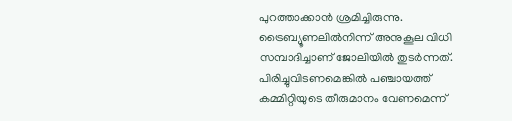പുറത്താക്കാൻ ശ്രമിച്ചിരുന്നു. ട്രൈബ്യൂണലിൽനിന്ന് അനുകൂല വിധി സമ്പാദിച്ചാണ് ജോലിയിൽ തുടർന്നത്. പിരിച്ചുവിടണമെങ്കിൽ പഞ്ചായത്ത്‌ കമ്മിറ്റിയുടെ തീരുമാനം വേണമെന്ന്‌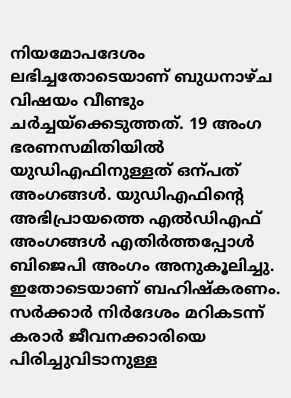നിയമോപദേശം ലഭിച്ചതോടെയാണ് ബുധനാഴ്‌ച വിഷയം വീണ്ടും ചർച്ചയ്‌ക്കെടുത്തത്. 19 അംഗ ഭരണസമിതിയിൽ യുഡിഎഫിനുള്ളത്‌ ഒന്പത്‌ അംഗങ്ങൾ. യുഡിഎഫിന്റെ അഭിപ്രായത്തെ എൽഡിഎഫ് അംഗങ്ങൾ എതിർത്തപ്പോൾ ബിജെപി അംഗം അനുകൂലിച്ചു. ഇതോടെയാണ്‌ ബഹിഷ്‌കരണം. സർക്കാർ നിർദേശം മറികടന്ന്‌ കരാർ ജീവനക്കാരിയെ പിരിച്ചുവിടാനുള്ള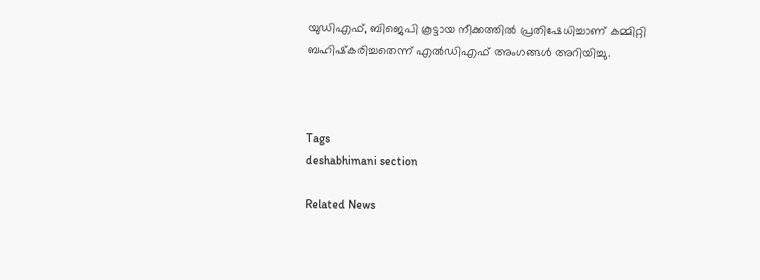യുഡിഎഫ്, ബിജെപി കൂട്ടായ നീക്കത്തിൽ പ്രതിഷേധിച്ചാണ് കമ്മിറ്റി ബഹിഷ്‌കരിച്ചതെന്ന്‌ എൽഡിഎഫ് അംഗങ്ങൾ അറിയിച്ചു.



Tags
deshabhimani section

Related News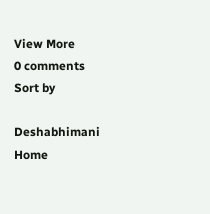View More
0 comments
Sort by

Deshabhimani
Home